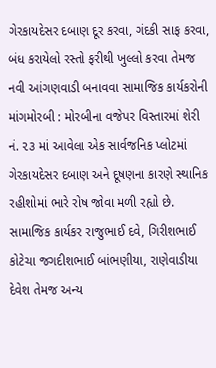ગેરકાયદેસર દબાણ દૂર કરવા, ગંદકી સાફ કરવા, બંધ કરાયેલો રસ્તો ફરીથી ખુલ્લો કરવા તેમજ નવી આંગણવાડી બનાવવા સામાજિક કાર્યકરોની માંગમોરબી : મોરબીના વજેપર વિસ્તારમાં શેરી નં. ૨૩ માં આવેલા એક સાર્વજનિક પ્લોટમાં ગેરકાયદેસર દબાણ અને દૂષણના કારણે સ્થાનિક રહીશોમાં ભારે રોષ જોવા મળી રહ્યો છે. સામાજિક કાર્યકર રાજુભાઈ દવે, ગિરીશભાઈ કોટેચા જગદીશભાઈ બાંભણીયા, રાણેવાડીયા દેવેશ તેમજ અન્ય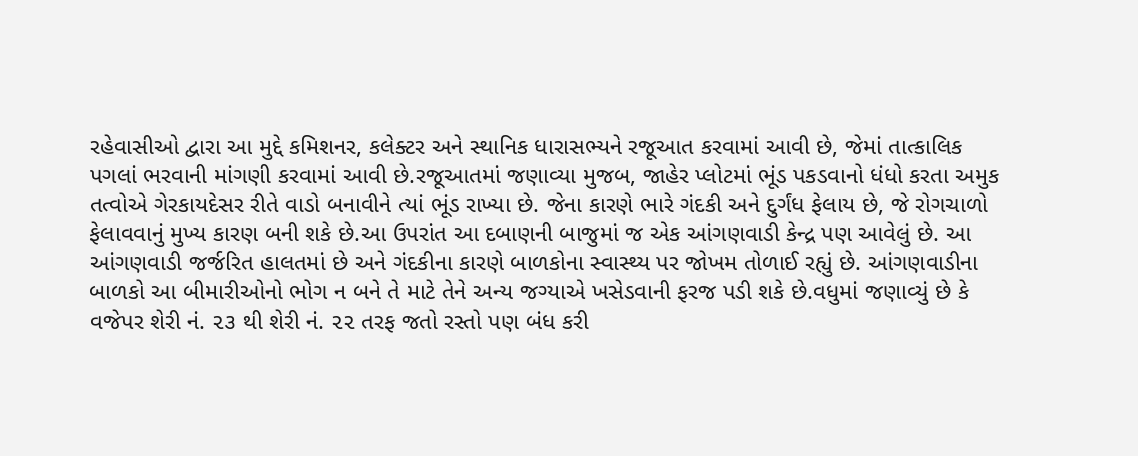રહેવાસીઓ દ્વારા આ મુદ્દે કમિશનર, કલેક્ટર અને સ્થાનિક ધારાસભ્યને રજૂઆત કરવામાં આવી છે, જેમાં તાત્કાલિક પગલાં ભરવાની માંગણી કરવામાં આવી છે.રજૂઆતમાં જણાવ્યા મુજબ, જાહેર પ્લોટમાં ભૂંડ પકડવાનો ધંધો કરતા અમુક તત્વોએ ગેરકાયદેસર રીતે વાડો બનાવીને ત્યાં ભૂંડ રાખ્યા છે. જેના કારણે ભારે ગંદકી અને દુર્ગંધ ફેલાય છે, જે રોગચાળો ફેલાવવાનું મુખ્ય કારણ બની શકે છે.આ ઉપરાંત આ દબાણની બાજુમાં જ એક આંગણવાડી કેન્દ્ર પણ આવેલું છે. આ આંગણવાડી જર્જરિત હાલતમાં છે અને ગંદકીના કારણે બાળકોના સ્વાસ્થ્ય પર જોખમ તોળાઈ રહ્યું છે. આંગણવાડીના બાળકો આ બીમારીઓનો ભોગ ન બને તે માટે તેને અન્ય જગ્યાએ ખસેડવાની ફરજ પડી શકે છે.વધુમાં જણાવ્યું છે કે વજેપર શેરી નં. ૨૩ થી શેરી નં. ૨૨ તરફ જતો રસ્તો પણ બંધ કરી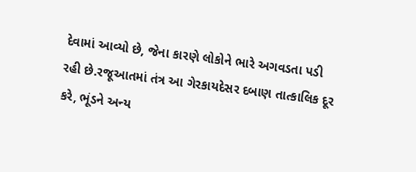દેવામાં આવ્યો છે, જેના કારણે લોકોને ભારે અગવડતા પડી રહી છે.રજૂઆતમાં તંત્ર આ ગેરકાયદેસર દબાણ તાત્કાલિક દૂર કરે, ભૂંડને અન્ય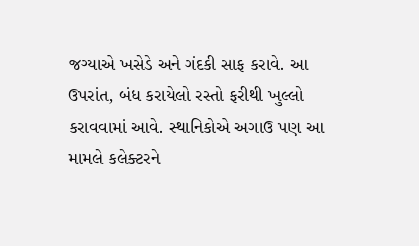જગ્યાએ ખસેડે અને ગંદકી સાફ કરાવે. આ ઉપરાંત, બંધ કરાયેલો રસ્તો ફરીથી ખુલ્લો કરાવવામાં આવે. સ્થાનિકોએ અગાઉ પણ આ મામલે કલેક્ટરને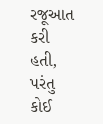રજૂઆત કરી હતી, પરંતુ કોઈ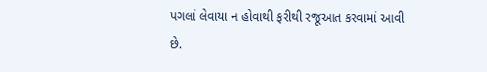પગલાં લેવાયા ન હોવાથી ફરીથી રજૂઆત કરવામાં આવી છે.